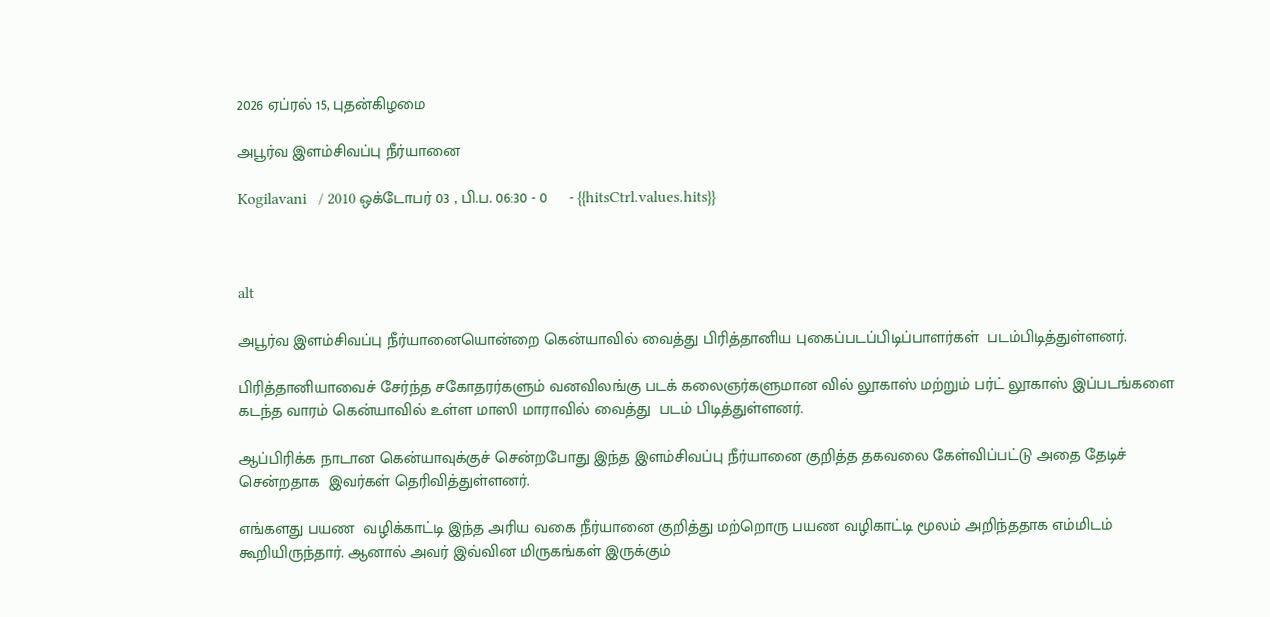2026 ஏப்ரல் 15, புதன்கிழமை

அபூர்வ இளம்சிவப்பு நீர்யானை

Kogilavani   / 2010 ஒக்டோபர் 03 , பி.ப. 06:30 - 0     - {{hitsCtrl.values.hits}}



alt

அபூர்வ இளம்சிவப்பு நீர்யானையொன்றை கென்யாவில் வைத்து பிரித்தானிய புகைப்படப்பிடிப்பாளர்கள்  படம்பிடித்துள்ளனர்.

பிரித்தானியாவைச் சேர்ந்த சகோதரர்களும் வனவிலங்கு படக் கலைஞர்களுமான வில் லூகாஸ் மற்றும் பர்ட் லூகாஸ் இப்படங்களை கடந்த வாரம் கென்யாவில் உள்ள மாஸி மாராவில் வைத்து  படம் பிடித்துள்ளனர்.

ஆப்பிரிக்க நாடான கென்யாவுக்குச் சென்றபோது இந்த இளம்சிவப்பு நீர்யானை குறித்த தகவலை கேள்விப்பட்டு அதை தேடிச் சென்றதாக  இவர்கள் தெரிவித்துள்ளனர்.

எங்களது பயண  வழிக்காட்டி இந்த அரிய வகை நீர்யானை குறித்து மற்றொரு பயண வழிகாட்டி மூலம் அறிந்ததாக எம்மிடம் கூறியிருந்தார். ஆனால் அவர் இவ்வின மிருகங்கள் இருக்கும்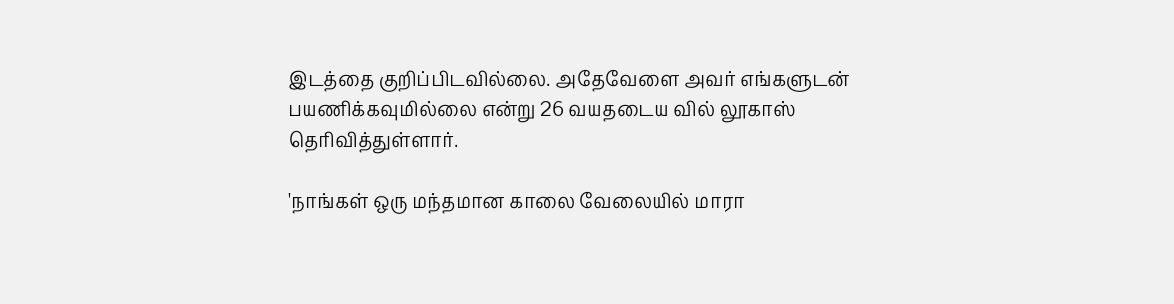இடத்தை குறிப்பிடவில்லை. அதேவேளை அவர் எங்களுடன் பயணிக்கவுமில்லை என்று 26 வயதடைய வில் லூகாஸ் தெரிவித்துள்ளார்.

'நாங்கள் ஒரு மந்தமான காலை வேலையில் மாரா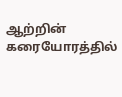ஆற்றின் கரையோரத்தில்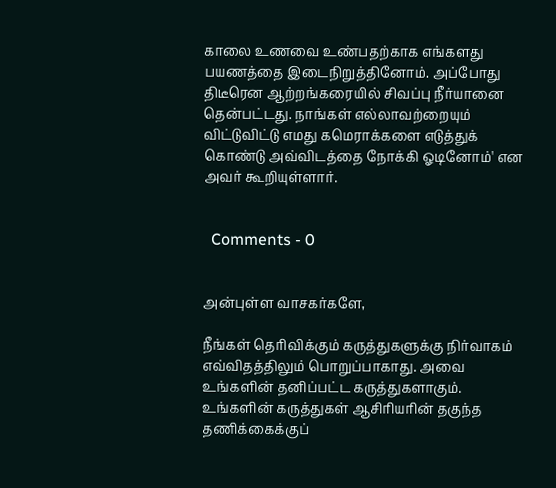காலை உணவை உண்பதற்காக எங்களது பயணத்தை இடைநிறுத்தினோம். அப்போது திடீரென ஆற்றங்கரையில் சிவப்பு நீர்யானை தென்பட்டது. நாங்கள் எல்லாவற்றையும் விட்டுவிட்டு எமது கமெராக்களை எடுத்துக் கொண்டு அவ்விடத்தை நோக்கி ஓடினோம்' என அவர் கூறியுள்ளார்.


  Comments - 0


அன்புள்ள வாசகர்களே,

நீங்கள் தெரிவிக்கும் கருத்துகளுக்கு நிர்வாகம் எவ்விதத்திலும் பொறுப்பாகாது. அவை உங்களின் தனிப்பட்ட கருத்துகளாகும். உங்களின் கருத்துகள் ஆசிரியரின் தகுந்த தணிக்கைக்குப்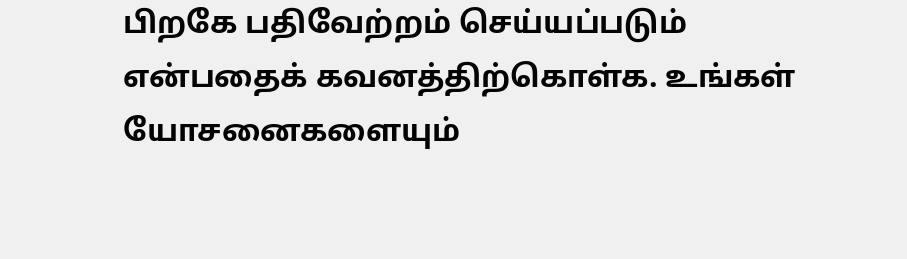பிறகே பதிவேற்றம் செய்யப்படும் என்பதைக் கவனத்திற்கொள்க. உங்கள் யோசனைகளையும்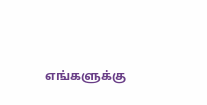எங்களுக்கு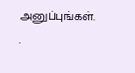அனுப்புங்கள். .